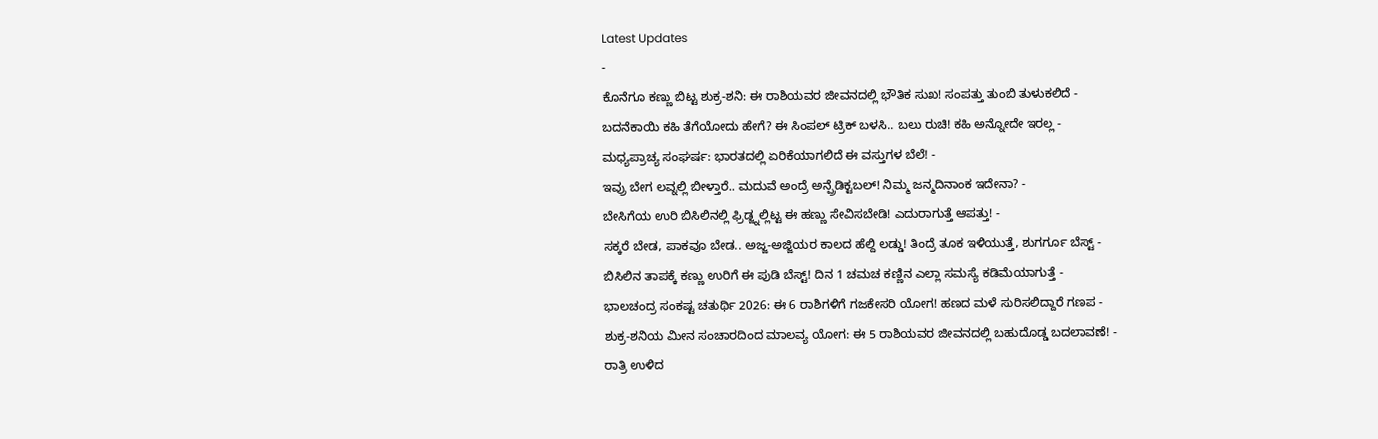Latest Updates
-
ಕೊನೆಗೂ ಕಣ್ಣು ಬಿಟ್ಟ ಶುಕ್ರ-ಶನಿ: ಈ ರಾಶಿಯವರ ಜೀವನದಲ್ಲಿ ಭೌತಿಕ ಸುಖ! ಸಂಪತ್ತು ತುಂಬಿ ತುಳುಕಲಿದೆ -
ಬದನೆಕಾಯಿ ಕಹಿ ತೆಗೆಯೋದು ಹೇಗೆ? ಈ ಸಿಂಪಲ್ ಟ್ರಿಕ್ ಬಳಸಿ.. ಬಲು ರುಚಿ! ಕಹಿ ಅನ್ನೋದೇ ಇರಲ್ಲ -
ಮಧ್ಯಪ್ರಾಚ್ಯ ಸಂಘರ್ಷ: ಭಾರತದಲ್ಲಿ ಏರಿಕೆಯಾಗಲಿದೆ ಈ ವಸ್ತುಗಳ ಬೆಲೆ! -
ಇವ್ರು ಬೇಗ ಲವ್ನಲ್ಲಿ ಬೀಳ್ತಾರೆ.. ಮದುವೆ ಅಂದ್ರೆ ಅನ್ಪ್ರೆಡಿಕ್ಟಬಲ್! ನಿಮ್ಮ ಜನ್ಮದಿನಾಂಕ ಇದೇನಾ? -
ಬೇಸಿಗೆಯ ಉರಿ ಬಿಸಿಲಿನಲ್ಲಿ ಫ್ರಿಡ್ಜ್ನಲ್ಲಿಟ್ಟ ಈ ಹಣ್ಣು ಸೇವಿಸಬೇಡಿ! ಎದುರಾಗುತ್ತೆ ಆಪತ್ತು! -
ಸಕ್ಕರೆ ಬೇಡ, ಪಾಕವೂ ಬೇಡ.. ಅಜ್ಜ-ಅಜ್ಜಿಯರ ಕಾಲದ ಹೆಲ್ದಿ ಲಡ್ಡು! ತಿಂದ್ರೆ ತೂಕ ಇಳಿಯುತ್ತೆ, ಶುಗರ್ಗೂ ಬೆಸ್ಟ್ -
ಬಿಸಿಲಿನ ತಾಪಕ್ಕೆ ಕಣ್ಣು ಉರಿಗೆ ಈ ಪುಡಿ ಬೆಸ್ಟ್! ದಿನ 1 ಚಮಚ ಕಣ್ಣಿನ ಎಲ್ಲಾ ಸಮಸ್ಯೆ ಕಡಿಮೆಯಾಗುತ್ತೆ -
ಭಾಲಚಂದ್ರ ಸಂಕಷ್ಟ ಚತುರ್ಥಿ 2026: ಈ 6 ರಾಶಿಗಳಿಗೆ ಗಜಕೇಸರಿ ಯೋಗ! ಹಣದ ಮಳೆ ಸುರಿಸಲಿದ್ದಾರೆ ಗಣಪ -
ಶುಕ್ರ-ಶನಿಯ ಮೀನ ಸಂಚಾರದಿಂದ ಮಾಲವ್ಯ ಯೋಗ: ಈ 5 ರಾಶಿಯವರ ಜೀವನದಲ್ಲಿ ಬಹುದೊಡ್ಡ ಬದಲಾವಣೆ! -
ರಾತ್ರಿ ಉಳಿದ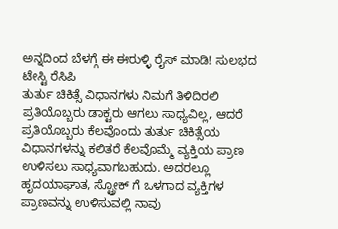ಅನ್ನದಿಂದ ಬೆಳಗ್ಗೆ ಈ ಈರುಳ್ಳಿ ರೈಸ್ ಮಾಡಿ! ಸುಲಭದ ಟೇಸ್ಟಿ ರೆಸಿಪಿ
ತುರ್ತು ಚಿಕಿತ್ಸೆ ವಿಧಾನಗಳು ನಿಮಗೆ ತಿಳಿದಿರಲಿ
ಪ್ರತಿಯೊಬ್ಬರು ಡಾಕ್ಟರು ಆಗಲು ಸಾಧ್ಯವಿಲ್ಲ, ಆದರೆ ಪ್ರತಿಯೊಬ್ಬರು ಕೆಲವೊಂದು ತುರ್ತು ಚಿಕಿತ್ಸೆಯ ವಿಧಾನಗಳನ್ನು ಕಲಿತರೆ ಕೆಲವೊಮ್ಮೆ ವ್ಯಕ್ತಿಯ ಪ್ರಾಣ ಉಳಿಸಲು ಸಾಧ್ಯವಾಗಬಹುದು. ಅದರಲ್ಲೂ ಹೃದಯಾಘಾತ, ಸ್ಟ್ರೋಕ್ ಗೆ ಒಳಗಾದ ವ್ಯಕ್ತಿಗಳ ಪ್ರಾಣವನ್ನು ಉಳಿಸುವಲ್ಲಿ ನಾವು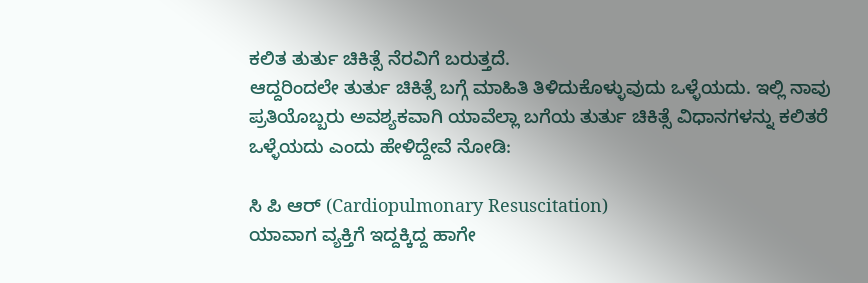ಕಲಿತ ತುರ್ತು ಚಿಕಿತ್ಸೆ ನೆರವಿಗೆ ಬರುತ್ತದೆ.
ಆದ್ದರಿಂದಲೇ ತುರ್ತು ಚಿಕಿತ್ಸೆ ಬಗ್ಗೆ ಮಾಹಿತಿ ತಿಳಿದುಕೊಳ್ಳುವುದು ಒಳ್ಳೆಯದು. ಇಲ್ಲಿ ನಾವು ಪ್ರತಿಯೊಬ್ಬರು ಅವಶ್ಯಕವಾಗಿ ಯಾವೆಲ್ಲಾ ಬಗೆಯ ತುರ್ತು ಚಿಕಿತ್ಸೆ ವಿಧಾನಗಳನ್ನು ಕಲಿತರೆ ಒಳ್ಳೆಯದು ಎಂದು ಹೇಳಿದ್ದೇವೆ ನೋಡಿ:

ಸಿ ಪಿ ಆರ್ (Cardiopulmonary Resuscitation)
ಯಾವಾಗ ವ್ಯಕ್ತಿಗೆ ಇದ್ದಕ್ಕಿದ್ದ ಹಾಗೇ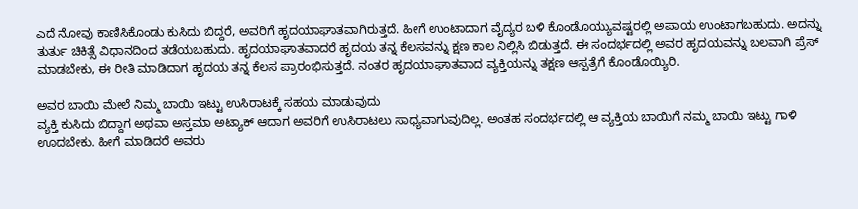ಎದೆ ನೋವು ಕಾಣಿಸಿಕೊಂಡು ಕುಸಿದು ಬಿದ್ದರೆ, ಅವರಿಗೆ ಹೃದಯಾಘಾತವಾಗಿರುತ್ತದೆ. ಹೀಗೆ ಉಂಟಾದಾಗ ವೈದ್ಯರ ಬಳಿ ಕೊಂಡೊಯ್ಯುವಷ್ಟರಲ್ಲಿ ಅಪಾಯ ಉಂಟಾಗಬಹುದು. ಅದನ್ನು ತುರ್ತು ಚಿಕಿತ್ಸೆ ವಿಧಾನದಿಂದ ತಡೆಯಬಹುದು. ಹೃದಯಾಘಾತವಾದರೆ ಹೃದಯ ತನ್ನ ಕೆಲಸವನ್ನು ಕ್ಷಣ ಕಾಲ ನಿಲ್ಲಿಸಿ ಬಿಡುತ್ತದೆ. ಈ ಸಂದರ್ಭದಲ್ಲಿ ಅವರ ಹೃದಯವನ್ನು ಬಲವಾಗಿ ಪ್ರೆಸ್ ಮಾಡಬೇಕು, ಈ ರೀತಿ ಮಾಡಿದಾಗ ಹೃದಯ ತನ್ನ ಕೆಲಸ ಪ್ರಾರಂಭಿಸುತ್ತದೆ. ನಂತರ ಹೃದಯಾಘಾತವಾದ ವ್ಯಕ್ತಿಯನ್ನು ತಕ್ಷಣ ಆಸ್ಪತ್ರೆಗೆ ಕೊಂಡೊಯ್ಯಿರಿ.

ಅವರ ಬಾಯಿ ಮೇಲೆ ನಿಮ್ಮ ಬಾಯಿ ಇಟ್ಟು ಉಸಿರಾಟಕ್ಕೆ ಸಹಯ ಮಾಡುವುದು
ವ್ಯಕ್ತಿ ಕುಸಿದು ಬಿದ್ದಾಗ ಅಥವಾ ಅಸ್ತಮಾ ಅಟ್ಯಾಕ್ ಆದಾಗ ಅವರಿಗೆ ಉಸಿರಾಟಲು ಸಾಧ್ಯವಾಗುವುದಿಲ್ಲ. ಅಂತಹ ಸಂದರ್ಭದಲ್ಲಿ ಆ ವ್ಯಕ್ತಿಯ ಬಾಯಿಗೆ ನಮ್ಮ ಬಾಯಿ ಇಟ್ಟು ಗಾಳಿ ಊದಬೇಕು. ಹೀಗೆ ಮಾಡಿದರೆ ಅವರು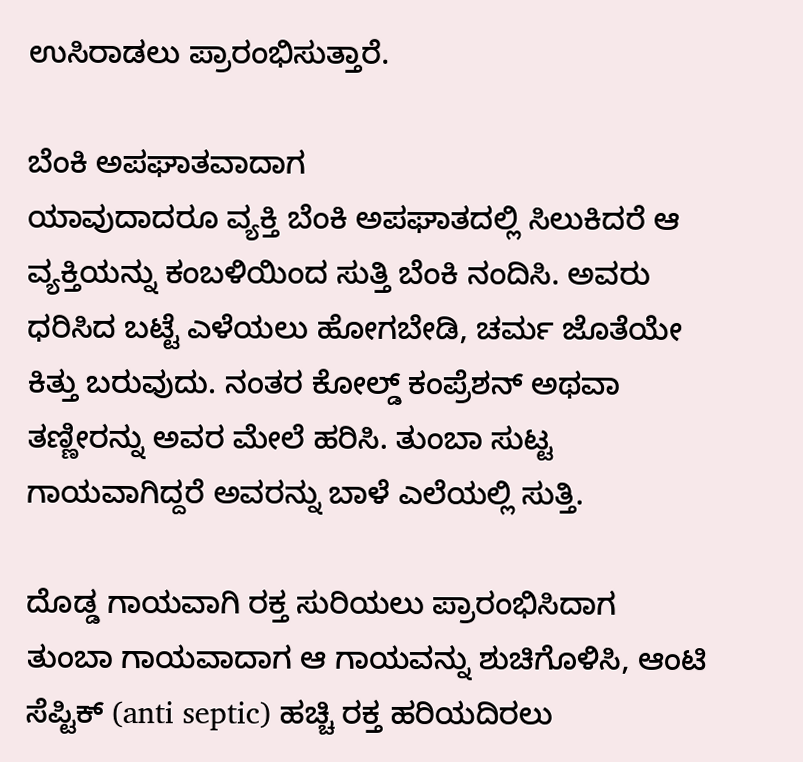ಉಸಿರಾಡಲು ಪ್ರಾರಂಭಿಸುತ್ತಾರೆ.

ಬೆಂಕಿ ಅಪಘಾತವಾದಾಗ
ಯಾವುದಾದರೂ ವ್ಯಕ್ತಿ ಬೆಂಕಿ ಅಪಘಾತದಲ್ಲಿ ಸಿಲುಕಿದರೆ ಆ ವ್ಯಕ್ತಿಯನ್ನು ಕಂಬಳಿಯಿಂದ ಸುತ್ತಿ ಬೆಂಕಿ ನಂದಿಸಿ. ಅವರು ಧರಿಸಿದ ಬಟ್ಟೆ ಎಳೆಯಲು ಹೋಗಬೇಡಿ, ಚರ್ಮ ಜೊತೆಯೇ ಕಿತ್ತು ಬರುವುದು. ನಂತರ ಕೋಲ್ಡ್ ಕಂಪ್ರೆಶನ್ ಅಥವಾ ತಣ್ಣೀರನ್ನು ಅವರ ಮೇಲೆ ಹರಿಸಿ. ತುಂಬಾ ಸುಟ್ಟ ಗಾಯವಾಗಿದ್ದರೆ ಅವರನ್ನು ಬಾಳೆ ಎಲೆಯಲ್ಲಿ ಸುತ್ತಿ.

ದೊಡ್ಡ ಗಾಯವಾಗಿ ರಕ್ತ ಸುರಿಯಲು ಪ್ರಾರಂಭಿಸಿದಾಗ
ತುಂಬಾ ಗಾಯವಾದಾಗ ಆ ಗಾಯವನ್ನು ಶುಚಿಗೊಳಿಸಿ, ಆಂಟಿ ಸೆಪ್ಟಿಕ್ (anti septic) ಹಚ್ಚಿ ರಕ್ತ ಹರಿಯದಿರಲು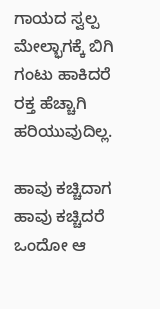ಗಾಯದ ಸ್ವಲ್ಪ ಮೇಲ್ಭಾಗಕ್ಕೆ ಬಿಗಿ ಗಂಟು ಹಾಕಿದರೆ ರಕ್ತ ಹೆಚ್ಚಾಗಿ ಹರಿಯುವುದಿಲ್ಲ.

ಹಾವು ಕಚ್ಚಿದಾಗ
ಹಾವು ಕಚ್ಚಿದರೆ ಒಂದೋ ಆ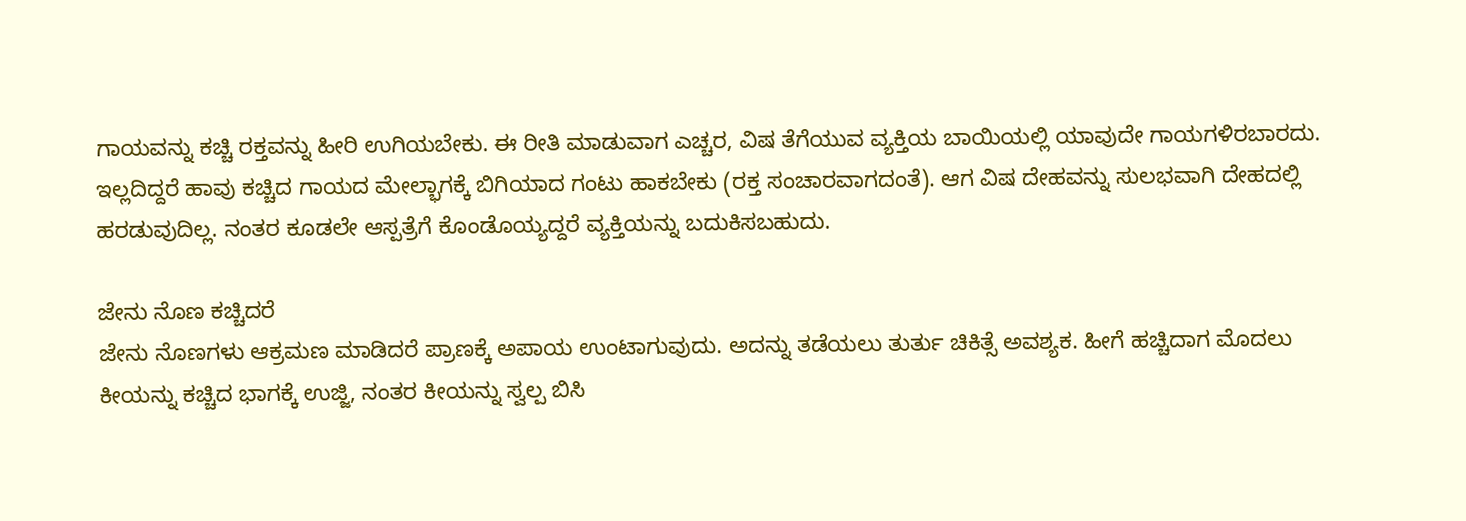ಗಾಯವನ್ನು ಕಚ್ಚಿ ರಕ್ತವನ್ನು ಹೀರಿ ಉಗಿಯಬೇಕು. ಈ ರೀತಿ ಮಾಡುವಾಗ ಎಚ್ಚರ, ವಿಷ ತೆಗೆಯುವ ವ್ಯಕ್ತಿಯ ಬಾಯಿಯಲ್ಲಿ ಯಾವುದೇ ಗಾಯಗಳಿರಬಾರದು. ಇಲ್ಲದಿದ್ದರೆ ಹಾವು ಕಚ್ಚಿದ ಗಾಯದ ಮೇಲ್ಭಾಗಕ್ಕೆ ಬಿಗಿಯಾದ ಗಂಟು ಹಾಕಬೇಕು (ರಕ್ತ ಸಂಚಾರವಾಗದಂತೆ). ಆಗ ವಿಷ ದೇಹವನ್ನು ಸುಲಭವಾಗಿ ದೇಹದಲ್ಲಿ ಹರಡುವುದಿಲ್ಲ. ನಂತರ ಕೂಡಲೇ ಆಸ್ಪತ್ರೆಗೆ ಕೊಂಡೊಯ್ಯದ್ದರೆ ವ್ಯಕ್ತಿಯನ್ನು ಬದುಕಿಸಬಹುದು.

ಜೇನು ನೊಣ ಕಚ್ಚಿದರೆ
ಜೇನು ನೊಣಗಳು ಆಕ್ರಮಣ ಮಾಡಿದರೆ ಪ್ರಾಣಕ್ಕೆ ಅಪಾಯ ಉಂಟಾಗುವುದು. ಅದನ್ನು ತಡೆಯಲು ತುರ್ತು ಚಿಕಿತ್ಸೆ ಅವಶ್ಯಕ. ಹೀಗೆ ಹಚ್ಚಿದಾಗ ಮೊದಲು ಕೀಯನ್ನು ಕಚ್ಚಿದ ಭಾಗಕ್ಕೆ ಉಜ್ಜಿ, ನಂತರ ಕೀಯನ್ನು ಸ್ವಲ್ಪ ಬಿಸಿ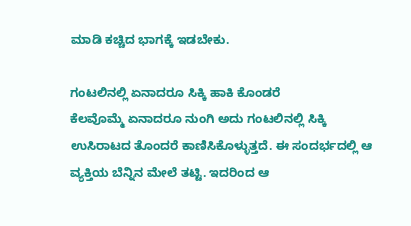ಮಾಡಿ ಕಚ್ಚಿದ ಭಾಗಕ್ಕೆ ಇಡಬೇಕು.

ಗಂಟಲಿನಲ್ಲಿ ಏನಾದರೂ ಸಿಕ್ಕಿ ಹಾಕಿ ಕೊಂಡರೆ
ಕೆಲವೊಮ್ಮೆ ಏನಾದರೂ ನುಂಗಿ ಅದು ಗಂಟಲಿನಲ್ಲಿ ಸಿಕ್ಕಿ ಉಸಿರಾಟದ ತೊಂದರೆ ಕಾಣಿಸಿಕೊಳ್ಳುತ್ತದೆ. ಈ ಸಂದರ್ಭದಲ್ಲಿ ಆ ವ್ಯಕ್ತಿಯ ಬೆನ್ನಿನ ಮೇಲೆ ತಟ್ಟಿ. ಇದರಿಂದ ಆ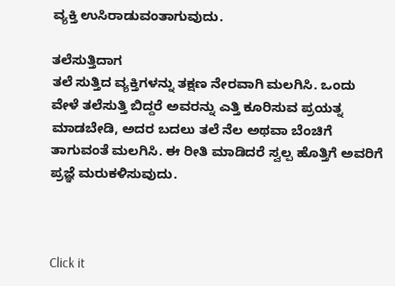ವ್ಯಕ್ತಿ ಉಸಿರಾಡುವಂತಾಗುವುದು.

ತಲೆಸುತ್ತಿದಾಗ
ತಲೆ ಸುತ್ತಿದ ವ್ಯಕ್ತಿಗಳನ್ನು ತಕ್ಷಣ ನೇರವಾಗಿ ಮಲಗಿಸಿ. ಒಂದು ವೇಳೆ ತಲೆಸುತ್ತಿ ಬಿದ್ದರೆ ಅವರನ್ನು ಎತ್ತಿ ಕೂರಿಸುವ ಪ್ರಯತ್ನ ಮಾಡಬೇಡಿ, ಅದರ ಬದಲು ತಲೆ ನೆಲ ಅಥವಾ ಬೆಂಚಿಗೆ ತಾಗುವಂತೆ ಮಲಗಿಸಿ. ಈ ರೀತಿ ಮಾಡಿದರೆ ಸ್ವಲ್ಪ ಹೊತ್ತಿಗೆ ಅವರಿಗೆ ಪ್ರಜ್ಞೆ ಮರುಕಳಿಸುವುದು.



Click it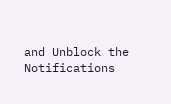and Unblock the Notifications